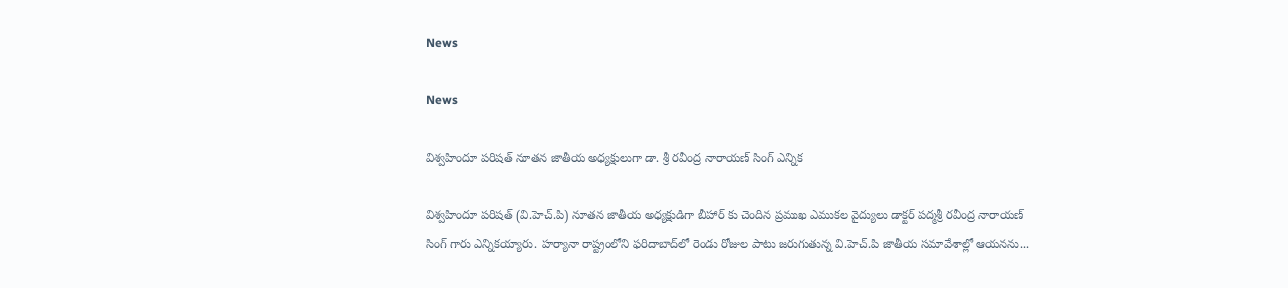News

News

విశ్వహిందూ పరిషత్ నూత‌న జాతీయ‌ అధ్య‌క్షులుగా డా. శ్రీ ర‌వీంద్ర నారాయ‌ణ్ సింగ్ ఎన్నిక‌

విశ్వ‌హిందూ ప‌రిష‌త్ (వి.హెచ్‌.పి) నూత‌న జాతీయ అధ్య‌క్షుడిగా బీహార్ కు చెందిన ప్రముఖ ఎముకల వైద్యులు డాక్టర్ పద్మశ్రీ రవీంద్ర నారాయణ్ సింగ్ గారు ఎన్నిక‌య్యారు. హ‌ర్యానా రాష్ట్రంలోని ఫ‌రిదాబాద్‌లో రెండు రోజుల పాటు జ‌రుగుతున్న వి.హెచ్‌.పి జాతీయ స‌మావేశాల్లో ఆయ‌నను...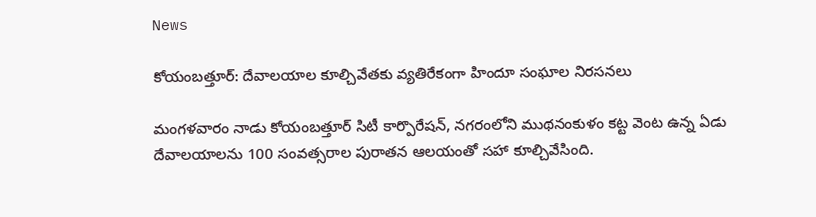News

కోయంబత్తూర్: దేవాలయాల కూల్చివేతకు వ్యతిరేకంగా హిందూ సంఘాల నిరసనలు

మంగళవారం నాడు కోయంబత్తూర్ సిటీ కార్పొరేషన్, నగరంలోని ముథనంకుళం కట్ట వెంట ఉన్న ఏడు దేవాలయాలను 100 సంవత్సరాల పురాతన ఆలయంతో సహా కూల్చివేసింది.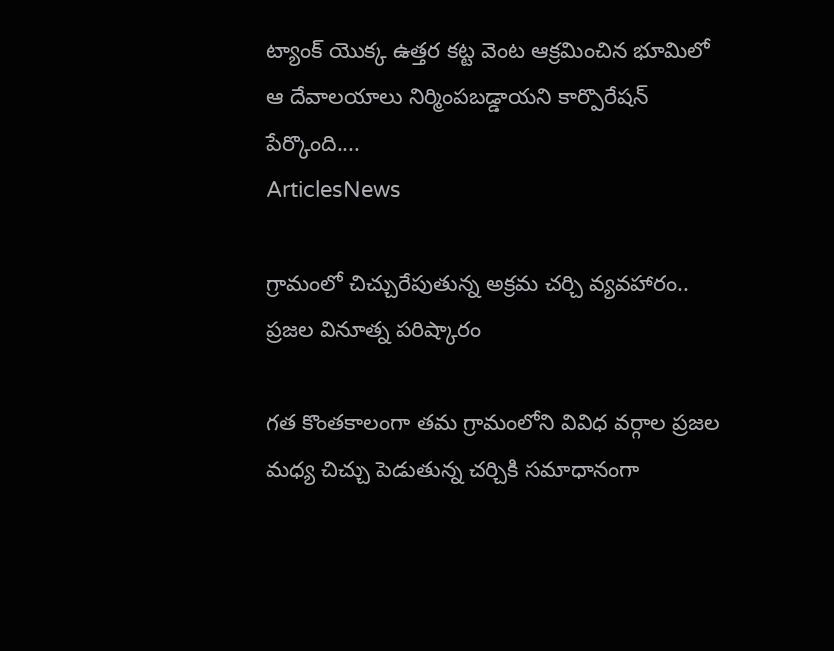ట్యాంక్ యొక్క ఉత్తర కట్ట వెంట ఆక్రమించిన భూమిలో ఆ దేవాలయాలు నిర్మింపబడ్డాయని కార్పొరేషన్ పేర్కొంది....
ArticlesNews

గ్రామంలో చిచ్చురేపుతున్న అక్రమ చర్చి వ్యవహారం.. ప్రజల వినూత్న పరిష్కారం

గత కొంతకాలంగా తమ గ్రామంలోని వివిధ వర్గాల ప్రజల మధ్య చిచ్చు పెడుతున్న చర్చికి సమాధానంగా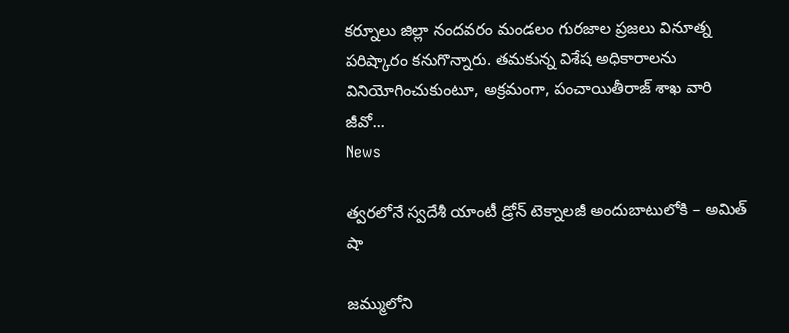కర్నూలు జిల్లా నందవరం మండలం గురజాల ప్రజలు వినూత్న పరిష్కారం కనుగొన్నారు. తమకున్న విశేష అధికారాలను వినియోగించుకుంటూ, అక్రమంగా, పంచాయితీరాజ్ శాఖ వారి జీవో...
News

త్వరలోనే స్వదేశీ యాంటీ డ్రోన్‌ టెక్నాలజీ అందుబాటులోకి – అమిత్‌ షా

జమ్ములోని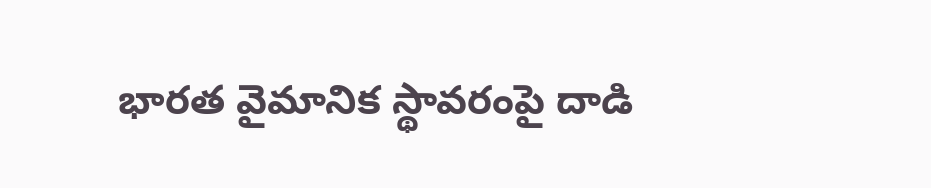భారత వైమానిక స్థావరంపై దాడి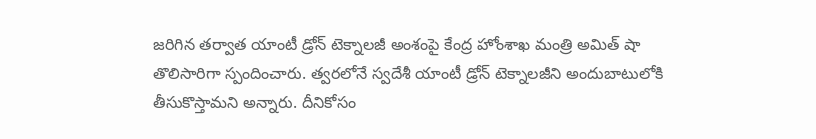జరిగిన తర్వాత యాంటీ డ్రోన్‌ టెక్నాలజీ అంశంపై కేంద్ర హోంశాఖ మంత్రి అమిత్‌ షా తొలిసారిగా స్పందించారు. త్వరలోనే స్వదేశీ యాంటీ డ్రోన్‌ టెక్నాలజీని అందుబాటులోకి తీసుకొస్తామని అన్నారు. దీనికోసం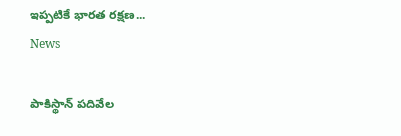ఇప్పటికే భారత రక్షణ...
News

పాకిస్థాన్ పదివేల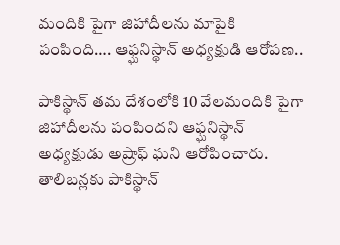మందికి పైగా జిహాదీలను మాపైకి పంపింది…. ఆఫ్ఘనిస్థాన్ అధ్యక్షుడి ఆరోపణ..

పాకిస్థాన్ తమ దేశంలోకి 10 వేలమందికి పైగా జిహాదీలను పంపిందని ఆఫ్ఘనిస్థాన్ అధ్యక్షుడు అష్రాఫ్ ఘని ఆరోపించారు. తాలిబన్లకు పాకిస్థాన్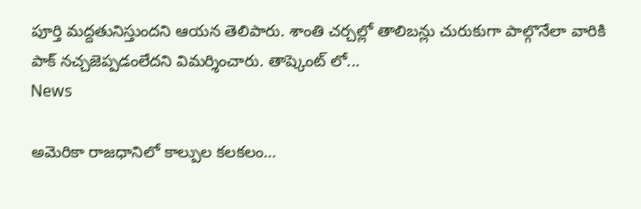పూర్తి మద్దతునిస్తుందని ఆయన తెలిపారు. శాంతి చర్చల్లో తాలిబన్లు చురుకుగా పాల్గొనేలా వారికి పాక్ నచ్చజెప్పడంలేదని విమర్శించారు. తాష్కెంట్ లో...
News

అమెరికా రాజధానిలో కాల్పుల కలకలం…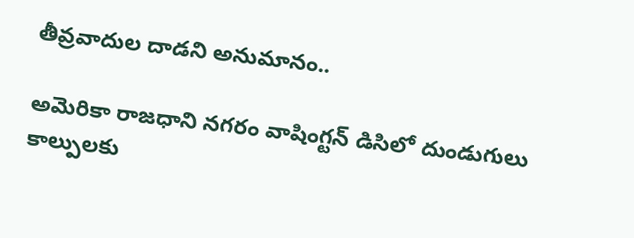తీవ్రవాదుల దాడని అనుమానం..

అమెరికా రాజధాని నగరం వాషింగ్టన్ డిసిలో దుండుగులు కాల్పులకు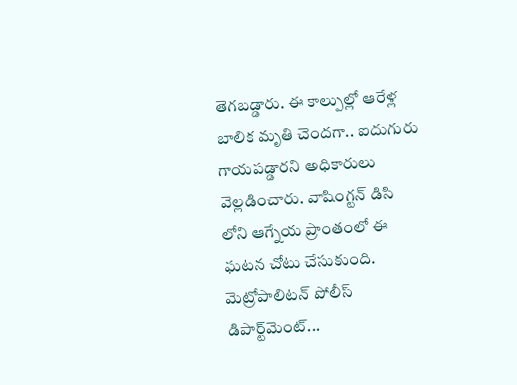తెగబడ్డారు. ఈ కాల్పుల్లో ఆరేళ్ల బాలిక మృతి చెందగా.. ఐదుగురు గాయపడ్డారని అధికారులు వెల్లడించారు. వాషింగ్టన్ డిసి లోని ఆగ్నేయ ప్రాంతంలో ఈ ఘటన చోటు చేసుకుంది. మెట్రోపాలిటన్ పోలీస్ డిపార్ట్‌మెంట్...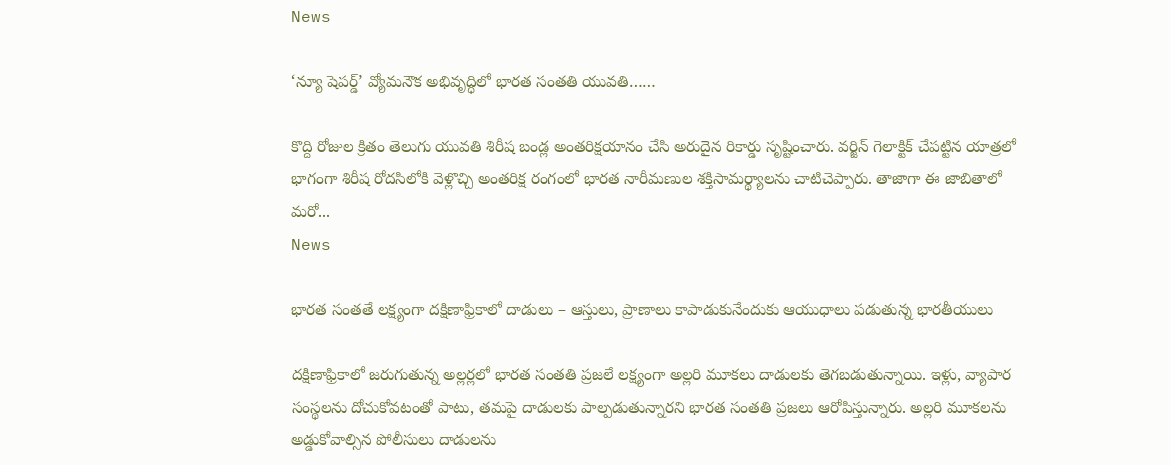News

‘న్యూ షెపర్డ్‌’ వ్యోమనౌక అభివృద్ధిలో భారత సంతతి యువతి……

కొద్ది రోజుల క్రితం తెలుగు యువతి శిరీష బండ్ల అంతరిక్షయానం చేసి అరుదైన రికార్డు సృష్టించారు. వర్జిన్‌ గెలాక్టిక్‌ చేపట్టిన యాత్రలో భాగంగా శిరీష రోదసిలోకి వెళ్లొచ్చి అంతరిక్ష రంగంలో భారత నారీమణుల శక్తిసామర్థ్యాలను చాటిచెప్పారు. తాజాగా ఈ జాబితాలో మరో...
News

భారత సంతతే లక్ష్యంగా దక్షిణాఫ్రికాలో దాడులు – ఆస్తులు, ప్రాణాలు కాపాడుకునేందుకు ఆయుధాలు పడుతున్న భారతీయులు

దక్షిణాఫ్రికాలో జరుగుతున్న అల్లర్లలో భారత సంతతి ప్రజలే లక్ష్యంగా అల్లరి మూకలు దాడులకు తెగబడుతున్నాయి. ఇళ్లు, వ్యాపార సంస్థలను దోచుకోవటంతో పాటు, తమపై దాడులకు పాల్పడుతున్నారని భారత సంతతి ప్రజలు ఆరోపిస్తున్నారు. అల్లరి మూకలను అడ్డుకోవాల్సిన పోలీసులు దాడులను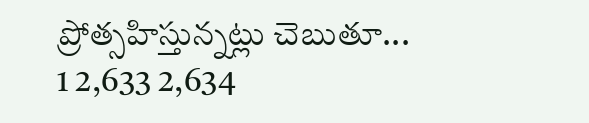ప్రోత్సహిస్తున్నట్లు చెబుతూ...
1 2,633 2,634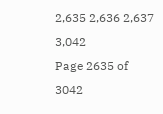2,635 2,636 2,637 3,042
Page 2635 of 3042